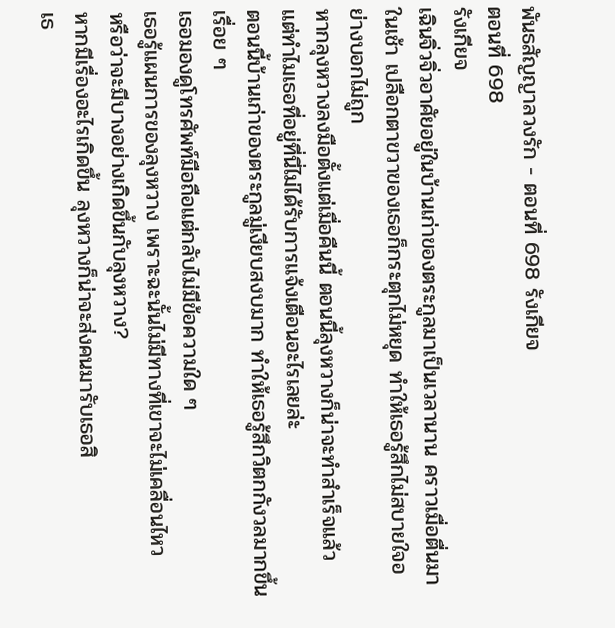พันธสัญญาลวงรัก - ตอนที่ 698 รังเกียจ
ตอนที่ 698
รังเกียจ
เฉินจิ่วจิ่วอาศัยอยู่ในบ้านเก่าของตระกูลมาเป็นเวลานาน คราวเมื่อตื่นมาในเช้า เปลือกตาขวาของเธอก็กระตุกไม่หยุด ทำให้เธอรู้สึกไม่สบายใจอย่างบอกไม่ถูก
หากลุงหวางลงมือตั้งแต่เมื่อคืนนี้ ตอนนี้ลุงหวางก็น่าจะทำสำเร็จแล้ว
แต่ทำไมเธอที่อยู่ที่นี่ไม่ได้รับการแจ้งเตือนอะไรเลยล่ะ
ตอนนี้บ้านเก่าของตระกูลมู่เงียบสงบมาก ทำให้เธอรู้สึกวิตกกังวลมากขึ้นเรื่อย ๆ
เธอมองดูโทรศัพท์มือถือแต่กลับไม่มีข้อความใด ๆ
เธอรู้แผนการของลุงหวาง เพราะฉะนั้นไม่มีทางที่เขาจะไม่เคลื่อนไหว
หรือว่าจะมีบางอย่างเกิดขึ้นกับลุงหวาง?
หากมีเรื่องอะไรเกิดขึ้น ลุงหวางก็น่าจะส่งคนมารับเธอสิ
เธ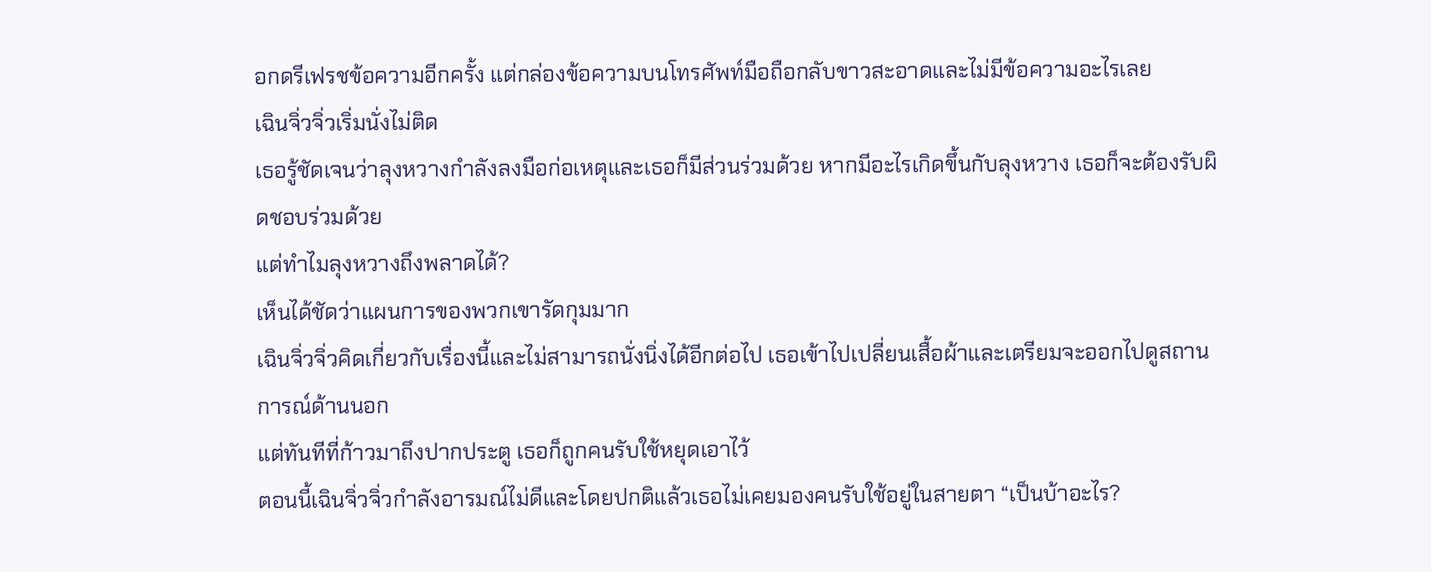อกดรีเฟรชข้อความอีกครั้ง แต่กล่องข้อความบนโทรศัพท์มือถือกลับขาวสะอาดและไม่มีข้อความอะไรเลย
เฉินจิ่วจิ่วเริ่มนั่งไม่ติด
เธอรู้ชัดเจนว่าลุงหวางกำลังลงมือก่อเหตุและเธอก็มีส่วนร่วมด้วย หากมีอะไรเกิดขึ้นกับลุงหวาง เธอก็จะต้องรับผิดชอบร่วมด้วย
แต่ทำไมลุงหวางถึงพลาดได้?
เห็นได้ชัดว่าแผนการของพวกเขารัดกุมมาก
เฉินจิ่วจิ่วคิดเกี่ยวกับเรื่องนี้และไม่สามารถนั่งนิ่งได้อีกต่อไป เธอเข้าไปเปลี่ยนเสื้อผ้าและเตรียมจะออกไปดูสถานการณ์ด้านนอก
แต่ทันทีที่ก้าวมาถึงปากประตู เธอก็ถูกคนรับใช้หยุดเอาไว้
ตอนนี้เฉินจิ่วจิ่วกำลังอารมณ์ไม่ดีและโดยปกติแล้วเธอไม่เคยมองคนรับใช้อยู่ในสายตา “เป็นบ้าอะไร?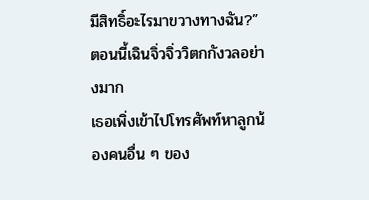มีสิทธิ์อะไรมาขวางทางฉัน?”
ตอนนี้เฉินจิ่วจิ่ววิตกกังวลอย่างมาก
เธอเพิ่งเข้าไปโทรศัพท์หาลูกน้องคนอื่น ๆ ของ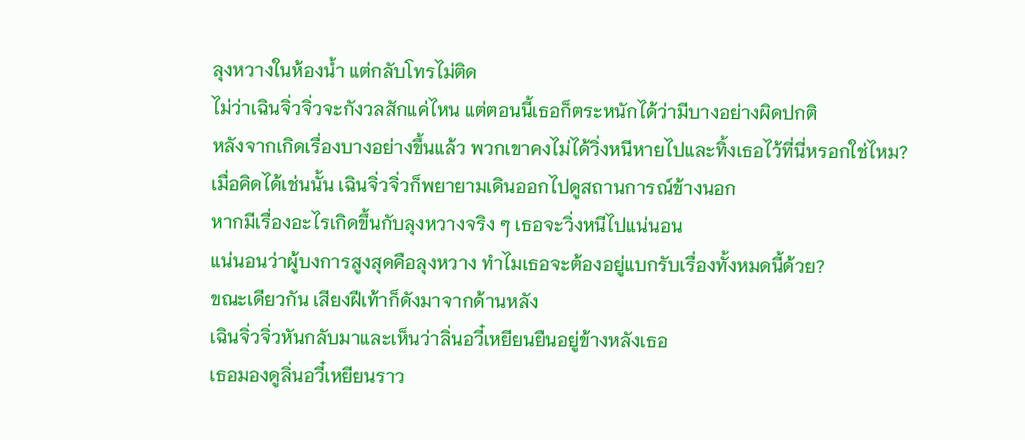ลุงหวางในห้องน้ำ แต่กลับโทรไม่ติด
ไม่ว่าเฉินจิ่วจิ่วจะกังวลสักแค่ไหน แต่ตอนนี้เธอก็ตระหนักได้ว่ามีบางอย่างผิดปกติ
หลังจากเกิดเรื่องบางอย่างขึ้นแล้ว พวกเขาคงไม่ได้วิ่งหนีหายไปและทิ้งเธอไว้ที่นี่หรอกใช่ไหม?
เมื่อคิดได้เช่นนั้น เฉินจิ่วจิ่วก็พยายามเดินออกไปดูสถานการณ์ข้างนอก
หากมีเรื่องอะไรเกิดขึ้นกับลุงหวางจริง ๆ เธอจะวิ่งหนีไปแน่นอน
แน่นอนว่าผู้บงการสูงสุดคือลุงหวาง ทำไมเธอจะต้องอยู่แบกรับเรื่องทั้งหมดนี้ด้วย?
ขณะเดียวกัน เสียงฝีเท้าก็ดังมาจากด้านหลัง
เฉินจิ่วจิ่วหันกลับมาและเห็นว่าลิ่นอวี๋เหยียนยืนอยู่ข้างหลังเธอ
เธอมองดูลิ่นอวี๋เหยียนราว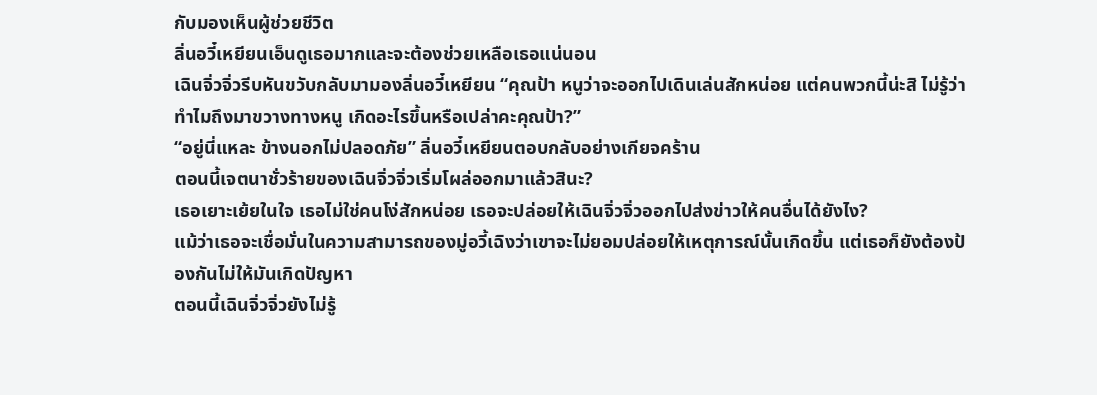กับมองเห็นผู้ช่วยชีวิต
ลิ่นอวี๋เหยียนเอ็นดูเธอมากและจะต้องช่วยเหลือเธอแน่นอน
เฉินจิ่วจิ่วรีบหันขวับกลับมามองลิ่นอวี๋เหยียน “คุณป้า หนูว่าจะออกไปเดินเล่นสักหน่อย แต่คนพวกนี้น่ะสิ ไม่รู้ว่าทำไมถึงมาขวางทางหนู เกิดอะไรขึ้นหรือเปล่าคะคุณป้า?”
“อยู่นี่แหละ ข้างนอกไม่ปลอดภัย” ลิ่นอวี๋เหยียนตอบกลับอย่างเกียจคร้าน
ตอนนี้เจตนาชั่วร้ายของเฉินจิ่วจิ่วเริ่มโผล่ออกมาแล้วสินะ?
เธอเยาะเย้ยในใจ เธอไม่ใช่คนโง่สักหน่อย เธอจะปล่อยให้เฉินจิ่วจิ่วออกไปส่งข่าวให้คนอื่นได้ยังไง?
แม้ว่าเธอจะเชื่อมั่นในความสามารถของมู่อวี้เฉิงว่าเขาจะไม่ยอมปล่อยให้เหตุการณ์นั้นเกิดขึ้น แต่เธอก็ยังต้องป้องกันไม่ให้มันเกิดปัญหา
ตอนนี้เฉินจิ่วจิ่วยังไม่รู้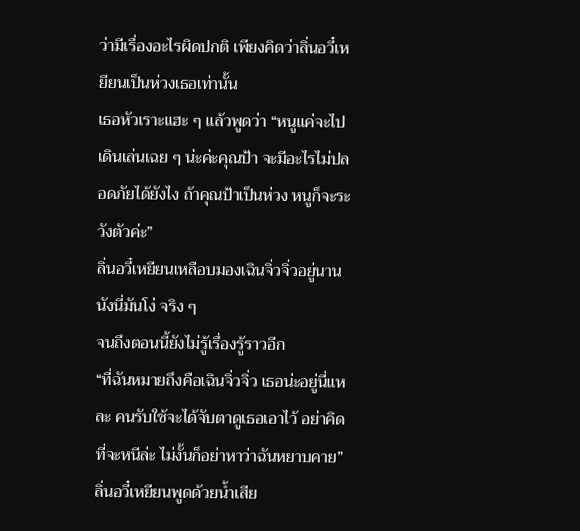ว่ามีเรื่องอะไรผิดปกติ เพียงคิดว่าลิ่นอวี๋เหยียนเป็นห่วงเธอเท่านั้น
เธอหัวเราะแฮะ ๆ แล้วพูดว่า “หนูแค่จะไปเดินเล่นเฉย ๆ น่ะค่ะคุณป้า จะมีอะไรไม่ปลอดภัยได้ยังไง ถ้าคุณป้าเป็นห่วง หนูก็จะระวังตัวค่ะ”
ลิ่นอวี๋เหยียนเหลือบมองเฉินจิ่วจิ่วอยู่นาน นังนี่มันโง่ จริง ๆ
จนถึงตอนนี้ยังไม่รู้เรื่องรู้ราวอีก
“ที่ฉันหมายถึงคือเฉินจิ่วจิ่ว เธอน่ะอยู่นี่แหละ คนรับใช้จะได้จับตาดูเธอเอาไว้ อย่าคิดที่จะหนีล่ะ ไม่งั้นก็อย่าหาว่าฉันหยาบคาย” ลิ่นอวี๋เหยียนพูดด้วยน้ำเสีย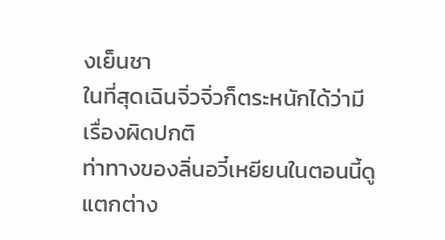งเย็นชา
ในที่สุดเฉินจิ่วจิ่วก็ตระหนักได้ว่ามีเรื่องผิดปกติ
ท่าทางของลิ่นอวี๋เหยียนในตอนนี้ดูแตกต่าง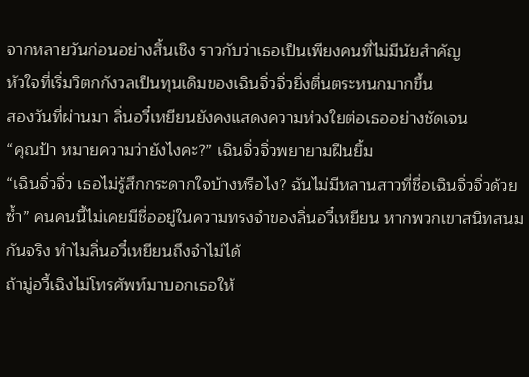จากหลายวันก่อนอย่างสิ้นเชิง ราวกับว่าเธอเป็นเพียงคนที่ไม่มีนัยสำคัญ
หัวใจที่เริ่มวิตกกังวลเป็นทุนเดิมของเฉินจิ่วจิ่วยิ่งตื่นตระหนกมากขึ้น
สองวันที่ผ่านมา ลิ่นอวี๋เหยียนยังคงแสดงความห่วงใยต่อเธออย่างชัดเจน
“คุณป้า หมายความว่ายังไงคะ?” เฉินจิ่วจิ่วพยายามฝืนยิ้ม
“เฉินจิ่วจิ่ว เธอไม่รู้สึกกระดากใจบ้างหรือไง? ฉันไม่มีหลานสาวที่ชื่อเฉินจิ่วจิ่วด้วยซ้ำ” คนคนนี้ไม่เคยมีชื่ออยู่ในความทรงจำของลิ่นอวี๋เหยียน หากพวกเขาสนิทสนมกันจริง ทำไมลิ่นอวี๋เหยียนถึงจำไม่ได้
ถ้ามู่อวี้เฉิงไม่โทรศัพท์มาบอกเธอให้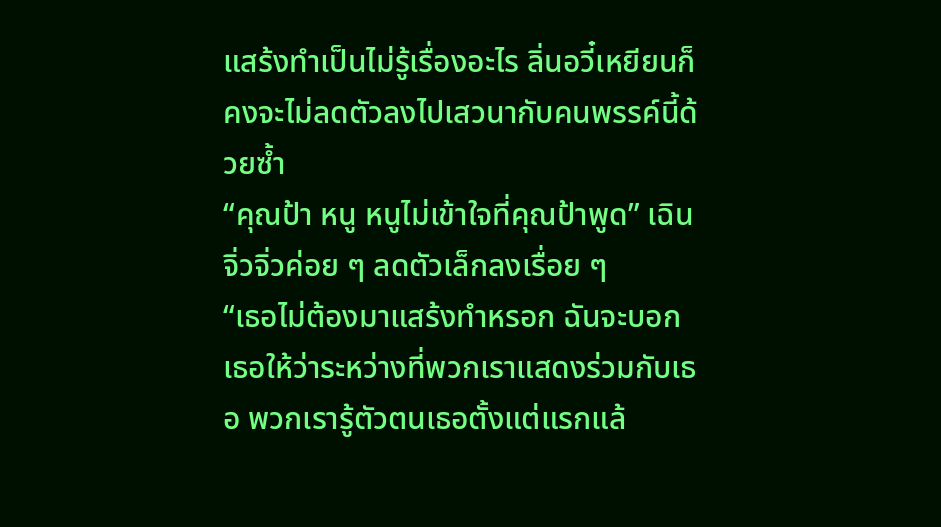แสร้งทำเป็นไม่รู้เรื่องอะไร ลิ่นอวี๋เหยียนก็คงจะไม่ลดตัวลงไปเสวนากับคนพรรค์นี้ด้วยซ้ำ
“คุณป้า หนู หนูไม่เข้าใจที่คุณป้าพูด” เฉินจิ่วจิ่วค่อย ๆ ลดตัวเล็กลงเรื่อย ๆ
“เธอไม่ต้องมาแสร้งทำหรอก ฉันจะบอกเธอให้ว่าระหว่างที่พวกเราแสดงร่วมกับเธอ พวกเรารู้ตัวตนเธอตั้งแต่แรกแล้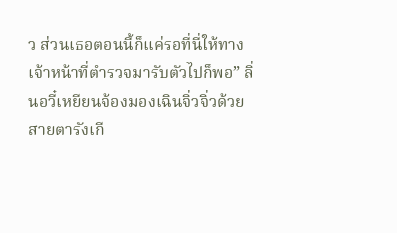ว ส่วนเธอตอนนี้ก็แค่รอที่นี่ให้ทางเจ้าหน้าที่ตำรวจมารับตัวไปก็พอ” ลิ่นอวี๋เหยียนจ้องมองเฉินจิ่วจิ่วด้วยสายตารังเกี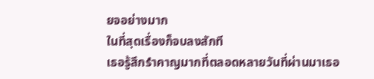ยจอย่างมาก
ในที่สุดเรื่องก็จบลงสักที
เธอรู้สึกรำคาญมากที่ตลอดหลายวันที่ผ่านมาเธอ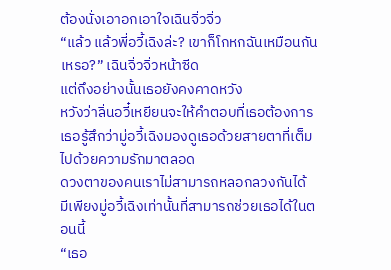ต้องนั่งเอาอกเอาใจเฉินจิ่วจิ่ว
“แล้ว แล้วพี่อวี้เฉิงล่ะ? เขาก็โกหกฉันเหมือนกันเหรอ?” เฉินจิ่วจิ่วหน้าซีด
แต่ถึงอย่างนั้นเธอยังคงคาดหวัง
หวังว่าลิ่นอวี๋เหยียนจะให้คำตอบที่เธอต้องการ
เธอรู้สึกว่ามู่อวี้เฉิงมองดูเธอด้วยสายตาที่เต็มไปด้วยความรักมาตลอด
ดวงตาของคนเราไม่สามารถหลอกลวงกันได้
มีเพียงมู่อวี้เฉิงเท่านั้นที่สามารถช่วยเธอได้ในตอนนี้
“เธอ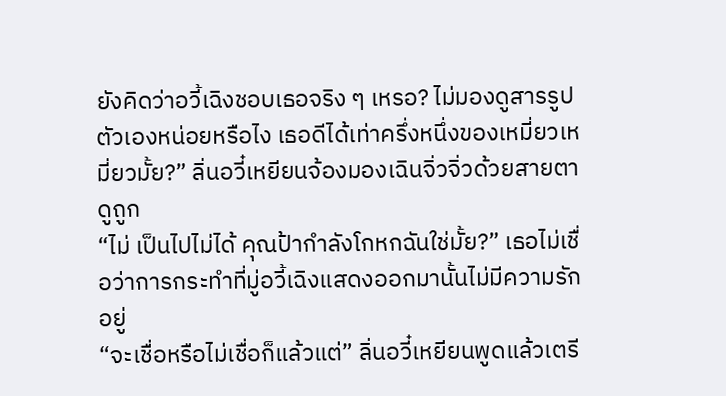ยังคิดว่าอวี้เฉิงชอบเธอจริง ๆ เหรอ? ไม่มองดูสารรูปตัวเองหน่อยหรือไง เธอดีได้เท่าครึ่งหนึ่งของเหมี่ยวเหมี่ยวมั้ย?” ลิ่นอวี๋เหยียนจ้องมองเฉินจิ่วจิ่วด้วยสายตาดูถูก
“ไม่ เป็นไปไม่ได้ คุณป้ากำลังโกหกฉันใช่มั้ย?” เธอไม่เชื่อว่าการกระทำที่มู่อวี้เฉิงแสดงออกมานั้นไม่มีความรักอยู่
“จะเชื่อหรือไม่เชื่อก็แล้วแต่” ลิ่นอวี๋เหยียนพูดแล้วเตรี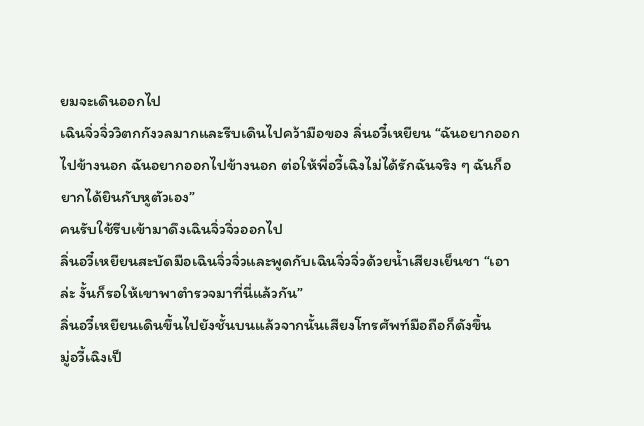ยมจะเดินออกไป
เฉินจิ่วจิ่ววิตกกังวลมากและรีบเดินไปคว้ามือของ ลิ่นอวี๋เหยียน “ฉันอยากออกไปข้างนอก ฉันอยากออกไปข้างนอก ต่อให้พี่อวี้เฉิงไม่ได้รักฉันจริง ๆ ฉันก็อยากได้ยินกับหูตัวเอง”
คนรับใช้รีบเข้ามาดึงเฉินจิ่วจิ่วออกไป
ลิ่นอวี๋เหยียนสะบัดมือเฉินจิ่วจิ่วและพูดกับเฉินจิ่วจิ่วด้วยน้ำเสียงเย็นชา “เอาล่ะ งั้นก็รอให้เขาพาตำรวจมาที่นี่แล้วกัน”
ลิ่นอวี๋เหยียนเดินขึ้นไปยังชั้นบนแล้วจากนั้นเสียงโทรศัพท์มือถือก็ดังขึ้น
มู่อวี้เฉิงเป็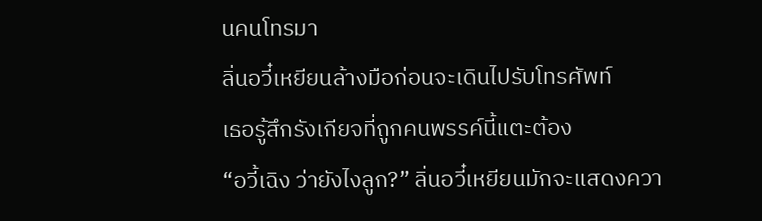นคนโทรมา
ลิ่นอวี๋เหยียนล้างมือก่อนจะเดินไปรับโทรศัพท์
เธอรู้สึกรังเกียจที่ถูกคนพรรค์นี้แตะต้อง
“อวี้เฉิง ว่ายังไงลูก?” ลิ่นอวี๋เหยียนมักจะแสดงควา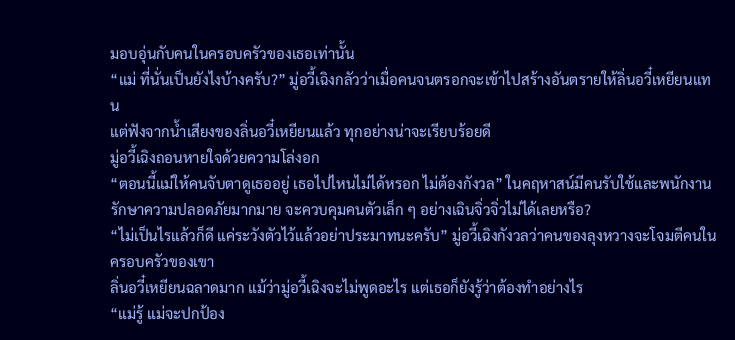มอบอุ่นกับคนในครอบครัวของเธอเท่านั้น
“แม่ ที่นั่นเป็นยังไงบ้างครับ?” มู่อวี้เฉิงกลัวว่าเมื่อคนจนตรอกจะเข้าไปสร้างอันตรายให้ลิ่นอวี๋เหยียนแทน
แต่ฟังจากน้ำเสียงของลิ่นอวี๋เหยียนแล้ว ทุกอย่างน่าจะเรียบร้อยดี
มู่อวี้เฉิงถอนหายใจด้วยความโล่งอก
“ตอนนี้แม่ให้คนจับตาดูเธออยู่ เธอไปไหนไม่ได้หรอก ไม่ต้องกังวล” ในคฤหาสน์มีคนรับใช้และพนักงานรักษาความปลอดภัยมากมาย จะควบคุมคนตัวเล็ก ๆ อย่างเฉินจิ่วจิ่วไม่ได้เลยหรือ?
“ไม่เป็นไรแล้วก็ดี แค่ระวังตัวไว้แล้วอย่าประมาทนะครับ” มู่อวี้เฉิงกังวลว่าคนของลุงหวางจะโจมตีคนในครอบครัวของเขา
ลิ่นอวี๋เหยียนฉลาดมาก แม้ว่ามู่อวี้เฉิงจะไม่พูดอะไร แต่เธอก็ยังรู้ว่าต้องทำอย่างไร
“แม่รู้ แม่จะปกป้อง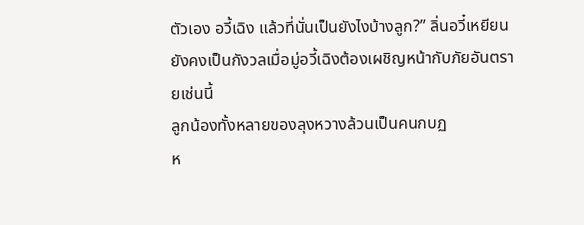ตัวเอง อวี้เฉิง แล้วที่นั่นเป็นยังไงบ้างลูก?” ลิ่นอวี๋เหยียนยังคงเป็นกังวลเมื่อมู่อวี้เฉิงต้องเผชิญหน้ากับภัยอันตรายเช่นนี้
ลูกน้องทั้งหลายของลุงหวางล้วนเป็นคนกบฏ
ห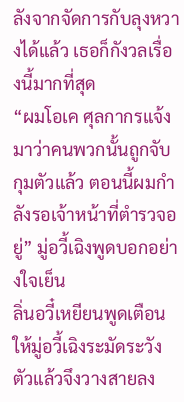ลังจากจัดการกับลุงหวางได้แล้ว เธอก็กังวลเรื่องนี้มากที่สุด
“ผมโอเค ศุลกากรแจ้งมาว่าคนพวกนั้นถูกจับกุมตัวแล้ว ตอนนี้ผมกำลังรอเจ้าหน้าที่ตำรวจอยู่” มู่อวี้เฉิงพูดบอกอย่างใจเย็น
ลิ่นอวี๋เหยียนพูดเตือนให้มู่อวี้เฉิงระมัดระวังตัวแล้วจึงวางสายลง